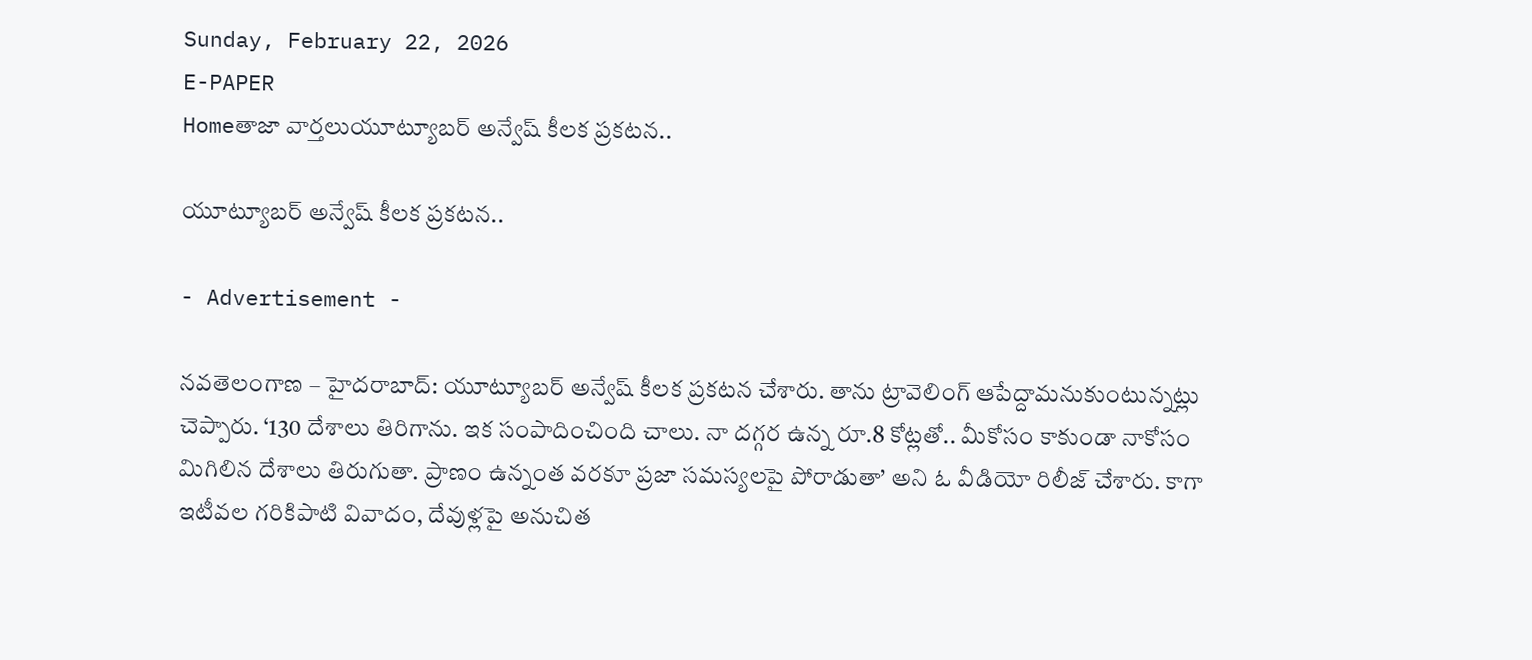Sunday, February 22, 2026
E-PAPER
Homeతాజా వార్తలుయూట్యూబర్ అన్వేష్ కీలక ప్రకటన..

యూట్యూబర్ అన్వేష్ కీలక ప్రకటన..

- Advertisement -

నవతెలంగాణ – హైదరాబాద్: యూట్యూబర్ అన్వేష్ కీలక ప్రకటన చేశారు. తాను ట్రావెలింగ్ ఆపేద్దామనుకుంటున్నట్లు చెప్పారు. ‘130 దేశాలు తిరిగాను. ఇక సంపాదించింది చాలు. నా దగ్గర ఉన్న రూ.8 కోట్లతో.. మీకోసం కాకుండా నాకోసం మిగిలిన దేశాలు తిరుగుతా. ప్రాణం ఉన్నంత వరకూ ప్రజా సమస్యలపై పోరాడుతా’ అని ఓ వీడియో రిలీజ్ చేశారు. కాగా ఇటీవల గరికిపాటి వివాదం, దేవుళ్లపై అనుచిత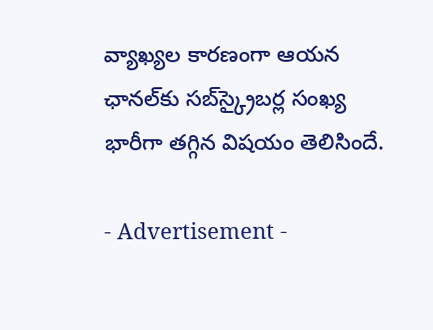వ్యాఖ్యల కారణంగా ఆయన ఛానల్‌కు సబ్‌స్క్రైబర్ల సంఖ్య భారీగా తగ్గిన విషయం తెలిసిందే.

- Advertisement -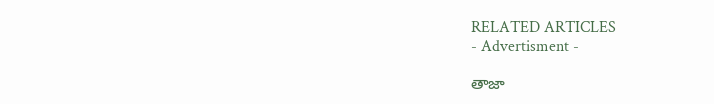RELATED ARTICLES
- Advertisment -

తాజా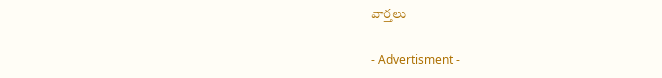వార్తలు

- Advertisment -